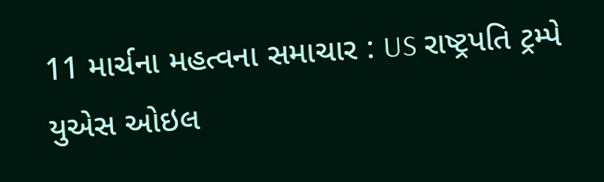11 માર્ચના મહત્વના સમાચાર : US રાષ્ટ્રપતિ ટ્રમ્પે યુએસ ઓઇલ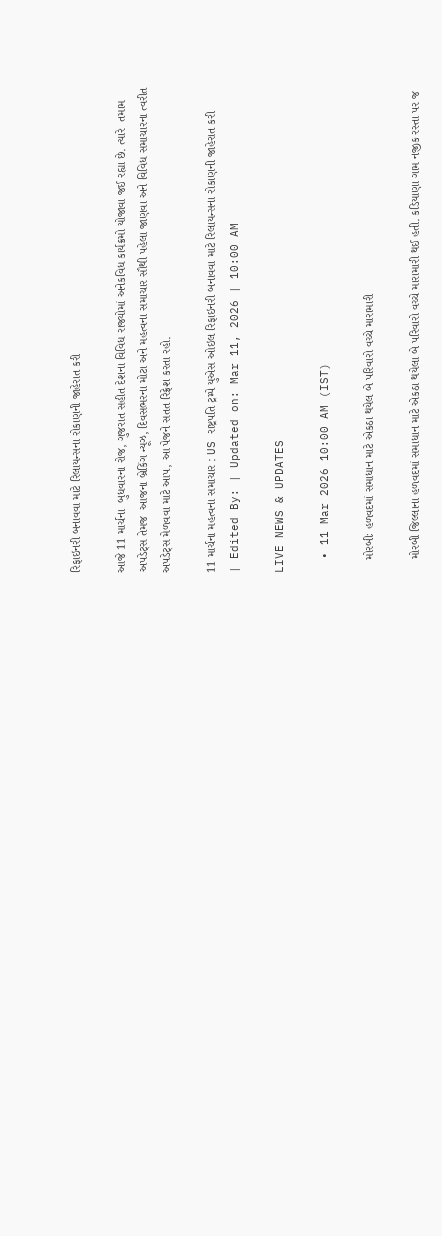રિફાઇનરી બનાવવા માટે રિલાયન્સના રોકાણની જાહેરાત કરી

આજે 11 માર્ચના  બુધવારના રોજ, ગુજરાત સહીત દેશના વિવિધ રાજ્યોમાં અનેકવિધ કાર્યક્રમો યોજાવા જઈ રહ્યા છે. ત્યારે  તમામ અપડેટ્સ તેમજ  આજના બ્રેકિંગ ન્યૂઝ, દિવસભરના મોટા અને મહત્વના સમાચાર સૌથી પહેલા જાણવા અને વિવિધ સમાચારના ત્વરીત અપડેટ્સ મેળવવા માટે આપ, આ પેજને સતત રિફ્રેશ કરતા રહો.

11 માર્ચના મહત્વના સમાચાર : US રાષ્ટ્રપતિ ટ્રમ્પે યુએસ ઓઇલ રિફાઇનરી બનાવવા માટે રિલાયન્સના રોકાણની જાહેરાત કરી
| Edited By: | Updated on: Mar 11, 2026 | 10:00 AM

LIVE NEWS & UPDATES

  • 11 Mar 2026 10:00 AM (IST)

    મોરબીઃ હળવદમાં સમાધાન માટે એકઠા થયેલ બે પરિવારો વચ્ચે મારામારી

    મોરબી જિલ્લાના હળવદમાં સમાધાન માટે એકઠા થયેલા બે પરિવારો વચ્ચે મારામારી થઈ હતી. કડિયાણા ગામ નજીક રસ્તા પર જ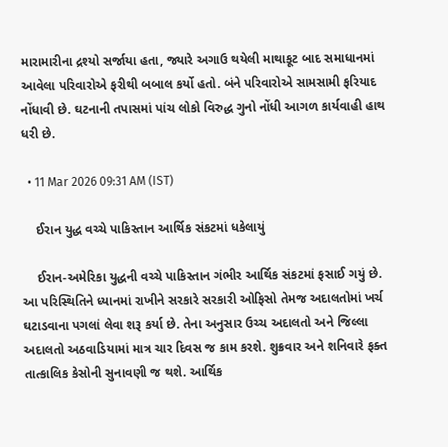મારામારીના દ્રશ્યો સર્જાયા હતા, જ્યારે અગાઉ થયેલી માથાકૂટ બાદ સમાધાનમાં આવેલા પરિવારોએ ફરીથી બબાલ કર્યો હતો. બંને પરિવારોએ સામસામી ફરિયાદ નોંધાવી છે. ઘટનાની તપાસમાં પાંચ લોકો વિરુદ્ધ ગુનો નોંધી આગળ કાર્યવાહી હાથ ધરી છે.

  • 11 Mar 2026 09:31 AM (IST)

    ઈરાન યુદ્ધ વચ્ચે પાકિસ્તાન આર્થિક સંકટમાં ધકેલાયું

    ઈરાન-અમેરિકા યુદ્ધની વચ્ચે પાકિસ્તાન ગંભીર આર્થિક સંકટમાં ફસાઈ ગયું છે. આ પરિસ્થિતિને ધ્યાનમાં રાખીને સરકારે સરકારી ઓફિસો તેમજ અદાલતોમાં ખર્ચ ઘટાડવાના પગલાં લેવા શરૂ કર્યા છે. તેના અનુસાર ઉચ્ચ અદાલતો અને જિલ્લા અદાલતો અઠવાડિયામાં માત્ર ચાર દિવસ જ કામ કરશે. શુક્રવાર અને શનિવારે ફક્ત તાત્કાલિક કેસોની સુનાવણી જ થશે. આર્થિક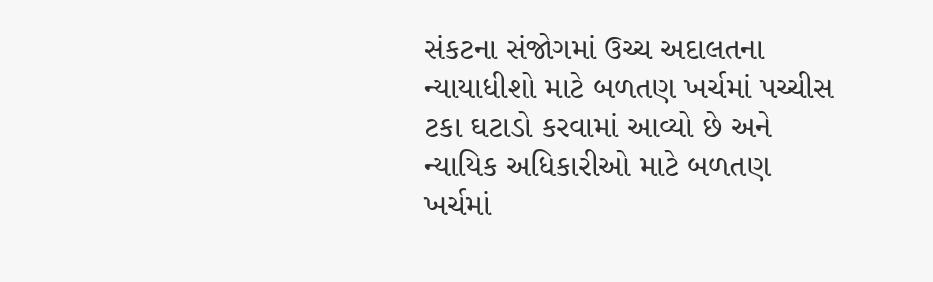સંકટના સંજોગમાં ઉચ્ચ અદાલતના ન્યાયાધીશો માટે બળતણ ખર્ચમાં પચ્ચીસ ટકા ઘટાડો કરવામાં આવ્યો છે અને ન્યાયિક અધિકારીઓ માટે બળતણ ખર્ચમાં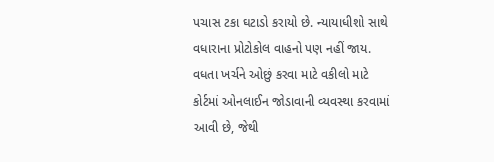પચાસ ટકા ઘટાડો કરાયો છે. ન્યાયાધીશો સાથે વધારાના પ્રોટોકોલ વાહનો પણ નહીં જાય. વધતા ખર્ચને ઓછું કરવા માટે વકીલો માટે કોર્ટમાં ઓનલાઈન જોડાવાની વ્યવસ્થા કરવામાં આવી છે, જેથી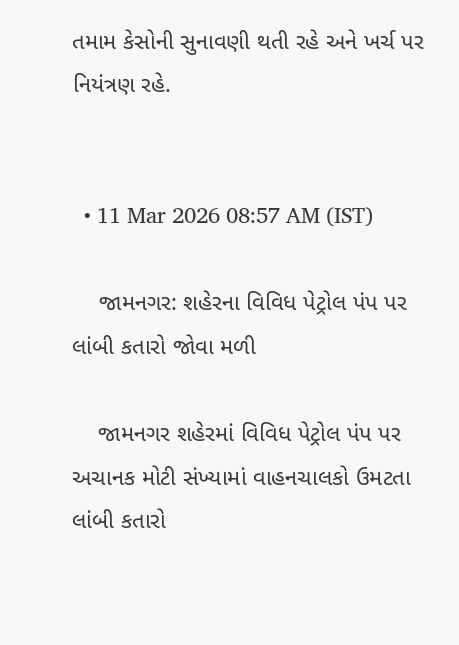તમામ કેસોની સુનાવણી થતી રહે અને ખર્ચ પર નિયંત્રણ રહે.


  • 11 Mar 2026 08:57 AM (IST)

    જામનગર: શહેરના વિવિધ પેટ્રોલ પંપ પર લાંબી કતારો જોવા મળી

    જામનગર શહેરમાં વિવિધ પેટ્રોલ પંપ પર અચાનક મોટી સંખ્યામાં વાહનચાલકો ઉમટતા લાંબી કતારો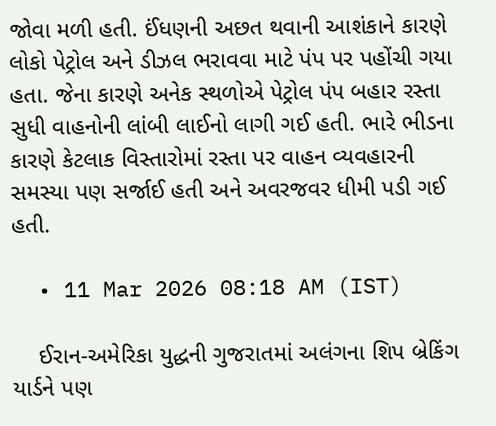જોવા મળી હતી. ઈંધણની અછત થવાની આશંકાને કારણે લોકો પેટ્રોલ અને ડીઝલ ભરાવવા માટે પંપ પર પહોંચી ગયા હતા. જેના કારણે અનેક સ્થળોએ પેટ્રોલ પંપ બહાર રસ્તા સુધી વાહનોની લાંબી લાઈનો લાગી ગઈ હતી. ભારે ભીડના કારણે કેટલાક વિસ્તારોમાં રસ્તા પર વાહન વ્યવહારની સમસ્યા પણ સર્જાઈ હતી અને અવરજવર ધીમી પડી ગઈ હતી.

  • 11 Mar 2026 08:18 AM (IST)

    ઈરાન-અમેરિકા યુદ્ધની ગુજરાતમાં અલંગના શિપ બ્રેકિંગ યાર્ડને પણ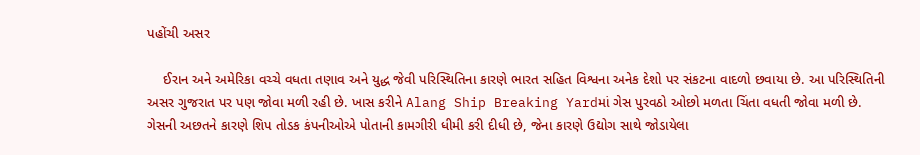પહોંચી અસર

    ઈરાન અને અમેરિકા વચ્ચે વધતા તણાવ અને યુદ્ધ જેવી પરિસ્થિતિના કારણે ભારત સહિત વિશ્વના અનેક દેશો પર સંકટના વાદળો છવાયા છે. આ પરિસ્થિતિની અસર ગુજરાત પર પણ જોવા મળી રહી છે. ખાસ કરીને Alang Ship Breaking Yardમાં ગેસ પુરવઠો ઓછો મળતા ચિંતા વધતી જોવા મળી છે. ગેસની અછતને કારણે શિપ તોડક કંપનીઓએ પોતાની કામગીરી ધીમી કરી દીધી છે, જેના કારણે ઉદ્યોગ સાથે જોડાયેલા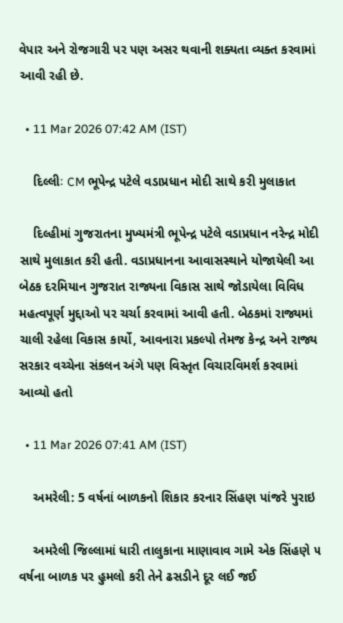વેપાર અને રોજગારી પર પણ અસર થવાની શક્યતા વ્યક્ત કરવામાં આવી રહી છે.

  • 11 Mar 2026 07:42 AM (IST)

    દિલ્લીઃ CM ભૂપેન્દ્ર પટેલે વડાપ્રધાન મોદી સાથે કરી મુલાકાત

    દિલ્હીમાં ગુજરાતના મુખ્યમંત્રી ભૂપેન્દ્ર પટેલે વડાપ્રધાન નરેન્દ્ર મોદી સાથે મુલાકાત કરી હતી. વડાપ્રધાનના આવાસસ્થાને યોજાયેલી આ બેઠક દરમિયાન ગુજરાત રાજ્યના વિકાસ સાથે જોડાયેલા વિવિધ મહત્વપૂર્ણ મુદ્દાઓ પર ચર્ચા કરવામાં આવી હતી. બેઠકમાં રાજ્યમાં ચાલી રહેલા વિકાસ કાર્યો, આવનારા પ્રકલ્પો તેમજ કેન્દ્ર અને રાજ્ય સરકાર વચ્ચેના સંકલન અંગે પણ વિસ્તૃત વિચારવિમર્શ કરવામાં આવ્યો હતો

  • 11 Mar 2026 07:41 AM (IST)

    અમરેલી: 5 વર્ષનાં બાળકનો શિકાર કરનાર સિંહણ પાંજરે પુરાઇ

    અમરેલી જિલ્લામાં ધારી તાલુકાના માણાવાવ ગામે એક સિંહણે ૫ વર્ષના બાળક પર હુમલો કરી તેને ઢસડીને દૂર લઈ જઈ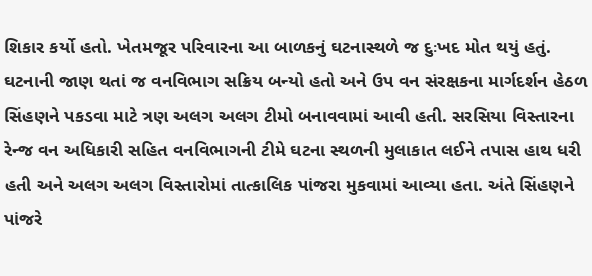શિકાર કર્યો હતો. ખેતમજૂર પરિવારના આ બાળકનું ઘટનાસ્થળે જ દુઃખદ મોત થયું હતું. ઘટનાની જાણ થતાં જ વનવિભાગ સક્રિય બન્યો હતો અને ઉપ વન સંરક્ષકના માર્ગદર્શન હેઠળ સિંહણને પકડવા માટે ત્રણ અલગ અલગ ટીમો બનાવવામાં આવી હતી. સરસિયા વિસ્તારના રેન્જ વન અધિકારી સહિત વનવિભાગની ટીમે ઘટના સ્થળની મુલાકાત લઈને તપાસ હાથ ધરી હતી અને અલગ અલગ વિસ્તારોમાં તાત્કાલિક પાંજરા મુકવામાં આવ્યા હતા. અંતે સિંહણને પાંજરે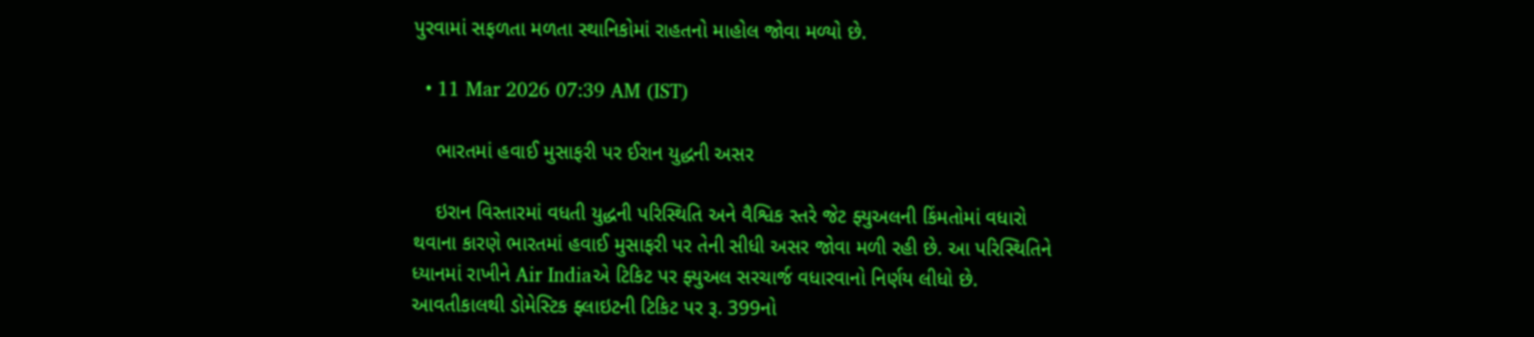પુરવામાં સફળતા મળતા સ્થાનિકોમાં રાહતનો માહોલ જોવા મળ્યો છે.

  • 11 Mar 2026 07:39 AM (IST)

    ભારતમાં હવાઈ મુસાફરી પર ઈરાન યુદ્ધની અસર

    ઇરાન વિસ્તારમાં વધતી યુદ્ધની પરિસ્થિતિ અને વૈશ્વિક સ્તરે જેટ ફ્યુઅલની કિંમતોમાં વધારો થવાના કારણે ભારતમાં હવાઈ મુસાફરી પર તેની સીધી અસર જોવા મળી રહી છે. આ પરિસ્થિતિને ધ્યાનમાં રાખીને Air Indiaએ ટિકિટ પર ફ્યુઅલ સરચાર્જ વધારવાનો નિર્ણય લીધો છે. આવતીકાલથી ડોમેસ્ટિક ફ્લાઇટની ટિકિટ પર રૂ. 399નો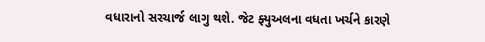વધારાનો સરચાર્જ લાગુ થશે. જેટ ફ્યુઅલના વધતા ખર્ચને કારણે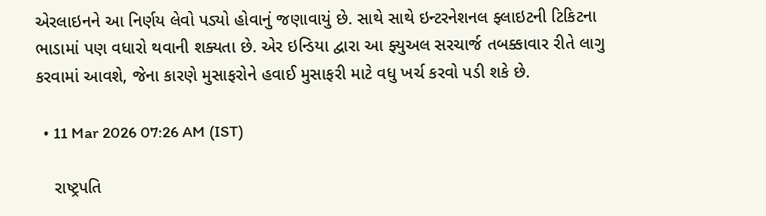એરલાઇનને આ નિર્ણય લેવો પડ્યો હોવાનું જણાવાયું છે. સાથે સાથે ઇન્ટરનેશનલ ફ્લાઇટની ટિકિટના ભાડામાં પણ વધારો થવાની શક્યતા છે. એર ઇન્ડિયા દ્વારા આ ફ્યુઅલ સરચાર્જ તબક્કાવાર રીતે લાગુ કરવામાં આવશે, જેના કારણે મુસાફરોને હવાઈ મુસાફરી માટે વધુ ખર્ચ કરવો પડી શકે છે.

  • 11 Mar 2026 07:26 AM (IST)

    રાષ્ટ્રપતિ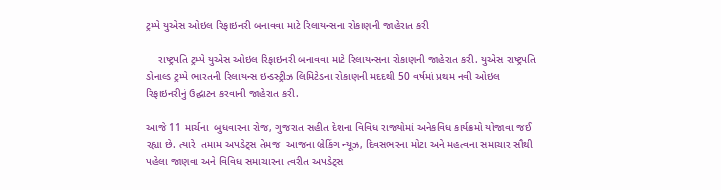ટ્રમ્પે યુએસ ઓઇલ રિફાઇનરી બનાવવા માટે રિલાયન્સના રોકાણની જાહેરાત કરી

    રાષ્ટ્રપતિ ટ્રમ્પે યુએસ ઓઇલ રિફાઇનરી બનાવવા માટે રિલાયન્સના રોકાણની જાહેરાત કરી. યુએસ રાષ્ટ્રપતિ ડોનાલ્ડ ટ્રમ્પે ભારતની રિલાયન્સ ઇન્ડસ્ટ્રીઝ લિમિટેડના રોકાણની મદદથી 50 વર્ષમાં પ્રથમ નવી ઓઇલ રિફાઇનરીનું ઉદ્ઘાટન કરવાની જાહેરાત કરી.

આજે 11 માર્ચના  બુધવારના રોજ, ગુજરાત સહીત દેશના વિવિધ રાજ્યોમાં અનેકવિધ કાર્યક્રમો યોજાવા જઈ રહ્યા છે. ત્યારે  તમામ અપડેટ્સ તેમજ  આજના બ્રેકિંગ ન્યૂઝ, દિવસભરના મોટા અને મહત્વના સમાચાર સૌથી પહેલા જાણવા અને વિવિધ સમાચારના ત્વરીત અપડેટ્સ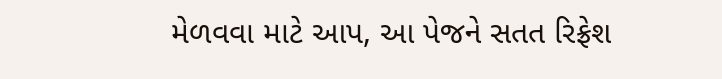મેળવવા માટે આપ, આ પેજને સતત રિફ્રેશ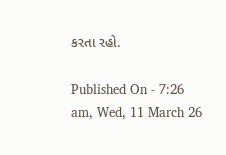કરતા રહો.

Published On - 7:26 am, Wed, 11 March 26